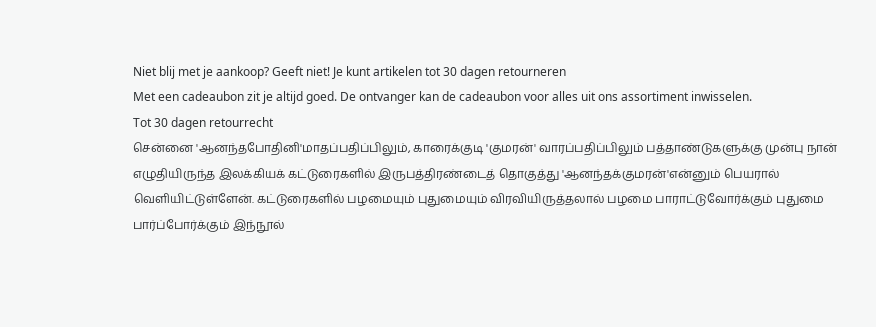Niet blij met je aankoop? Geeft niet! Je kunt artikelen tot 30 dagen retourneren
Met een cadeaubon zit je altijd goed. De ontvanger kan de cadeaubon voor alles uit ons assortiment inwisselen.
Tot 30 dagen retourrecht
சென்னை 'ஆனந்தபோதினி'மாதப்பதிப்பிலும், காரைக்குடி 'குமரன்' வாரப்பதிப்பிலும் பத்தாண்டுகளுக்கு முன்பு நான் எழுதியிருந்த இலக்கியக் கட்டுரைகளில் இருபத்திரண்டைத் தொகுத்து 'ஆனந்தக்குமரன்'என்னும் பெயரால் வெளியிட்டுள்ளேன். கட்டுரைகளில் பழமையும் புதுமையும் விரவியிருத்தலால் பழமை பாராட்டுவோர்க்கும் புதுமை பார்ப்போர்க்கும் இந்நூல்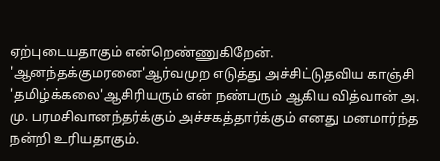ஏற்புடையதாகும் என்றெண்ணுகிறேன். 'ஆனந்தக்குமரனை'ஆர்வமுற எடுத்து அச்சிட்டுதவிய காஞ்சி 'தமிழ்க்கலை'ஆசிரியரும் என் நண்பரும் ஆகிய வித்வான் அ. மு. பரமசிவானந்தர்க்கும் அச்சகத்தார்க்கும் எனது மனமார்ந்த நன்றி உரியதாகும்.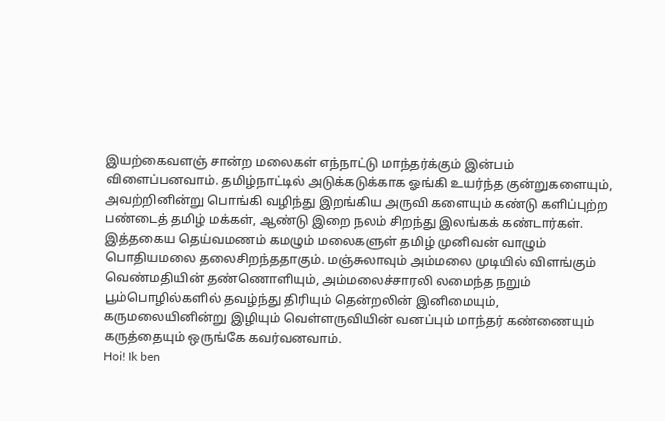இயற்கைவளஞ் சான்ற மலைகள் எந்நாட்டு மாந்தர்க்கும் இன்பம் விளைப்பனவாம். தமிழ்நாட்டில் அடுக்கடுக்காக ஓங்கி உயர்ந்த குன்றுகளையும், அவற்றினின்று பொங்கி வழிந்து இறங்கிய அருவி களையும் கண்டு களிப்புற்ற பண்டைத் தமிழ் மக்கள், ஆண்டு இறை நலம் சிறந்து இலங்கக் கண்டார்கள். இத்தகைய தெய்வமணம் கமழும் மலைகளுள் தமிழ் முனிவன் வாழும் பொதியமலை தலைசிறந்ததாகும். மஞ்சுலாவும் அம்மலை முடியில் விளங்கும் வெண்மதியின் தண்ணொளியும், அம்மலைச்சாரலி லமைந்த நறும் பூம்பொழில்களில் தவழ்ந்து திரியும் தென்றலின் இனிமையும், கருமலையினின்று இழியும் வெள்ளருவியின் வனப்பும் மாந்தர் கண்ணையும் கருத்தையும் ஒருங்கே கவர்வனவாம்.
Hoi! Ik ben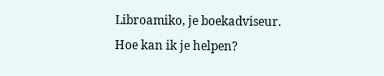Libroamiko, je boekadviseur.
Hoe kan ik je helpen?